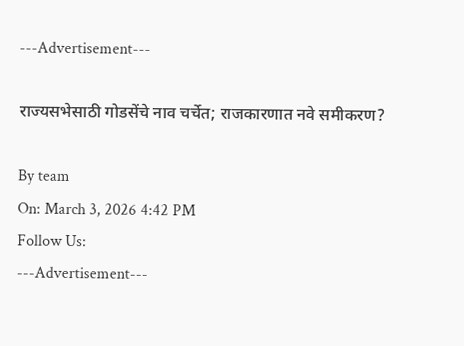---Advertisement---

राज्यसभेसाठी गोडसेंचे नाव चर्चेत; राजकारणात नवे समीकरण?

By team
On: March 3, 2026 4:42 PM
Follow Us:
---Advertisement---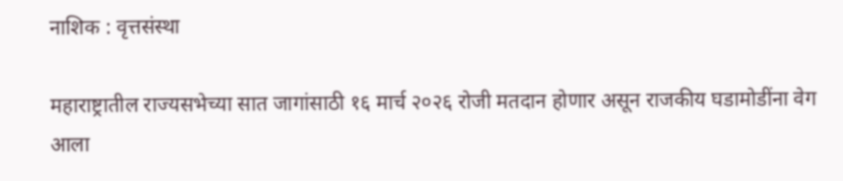नाशिक : वृत्तसंस्था

महाराष्ट्रातील राज्यसभेच्या सात जागांसाठी १६ मार्च २०२६ रोजी मतदान होणार असून राजकीय घडामोडींना वेग आला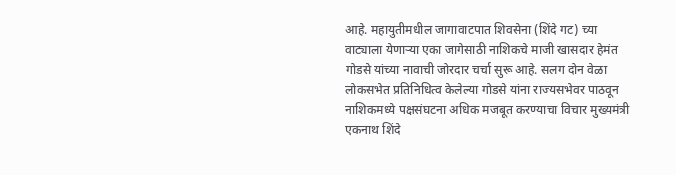आहे. महायुतीमधील जागावाटपात शिवसेना (शिंदे गट) च्या वाट्याला येणाऱ्या एका जागेसाठी नाशिकचे माजी खासदार हेमंत गोडसे यांच्या नावाची जोरदार चर्चा सुरू आहे. सलग दोन वेळा लोकसभेत प्रतिनिधित्व केलेल्या गोडसे यांना राज्यसभेवर पाठवून नाशिकमध्ये पक्षसंघटना अधिक मजबूत करण्याचा विचार मुख्यमंत्री एकनाथ शिंदे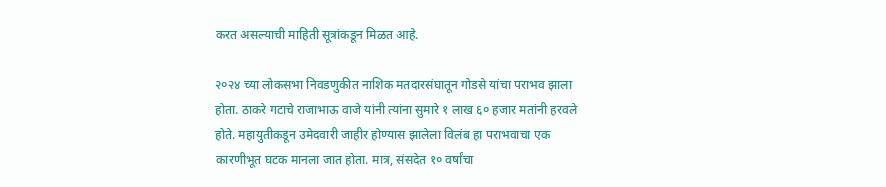करत असल्याची माहिती सूत्रांकडून मिळत आहे.

२०२४ च्या लोकसभा निवडणुकीत नाशिक मतदारसंघातून गोडसे यांचा पराभव झाला होता. ठाकरे गटाचे राजाभाऊ वाजे यांनी त्यांना सुमारे १ लाख ६० हजार मतांनी हरवले होते. महायुतीकडून उमेदवारी जाहीर होण्यास झालेला विलंब हा पराभवाचा एक कारणीभूत घटक मानला जात होता. मात्र, संसदेत १० वर्षांचा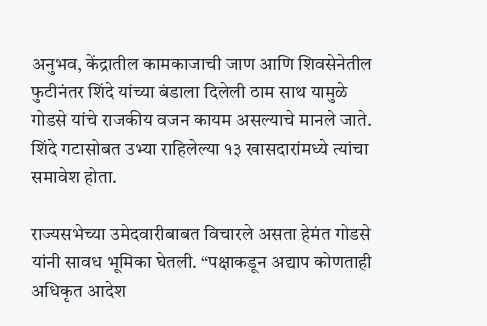अनुभव, केंद्रातील कामकाजाची जाण आणि शिवसेनेतील फुटीनंतर शिंदे यांच्या बंडाला दिलेली ठाम साथ यामुळे गोडसे यांचे राजकीय वजन कायम असल्याचे मानले जाते. शिंदे गटासोबत उभ्या राहिलेल्या १३ खासदारांमध्ये त्यांचा समावेश होता.

राज्यसभेच्या उमेदवारीबाबत विचारले असता हेमंत गोडसे यांनी सावध भूमिका घेतली. “पक्षाकडून अद्याप कोणताही अधिकृत आदेश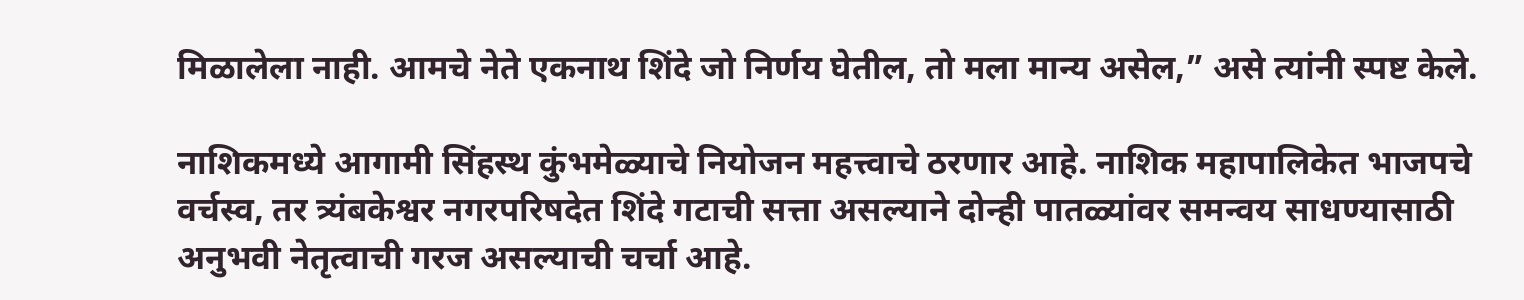मिळालेला नाही. आमचे नेते एकनाथ शिंदे जो निर्णय घेतील, तो मला मान्य असेल,” असे त्यांनी स्पष्ट केले.

नाशिकमध्ये आगामी सिंहस्थ कुंभमेळ्याचे नियोजन महत्त्वाचे ठरणार आहे. नाशिक महापालिकेत भाजपचे वर्चस्व, तर त्र्यंबकेश्वर नगरपरिषदेत शिंदे गटाची सत्ता असल्याने दोन्ही पातळ्यांवर समन्वय साधण्यासाठी अनुभवी नेतृत्वाची गरज असल्याची चर्चा आहे.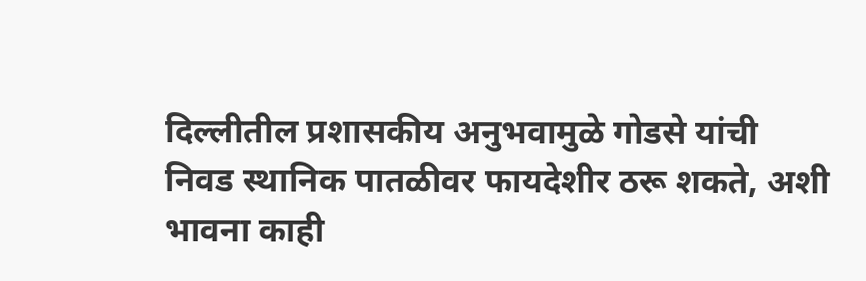दिल्लीतील प्रशासकीय अनुभवामुळे गोडसे यांची निवड स्थानिक पातळीवर फायदेशीर ठरू शकते, अशी भावना काही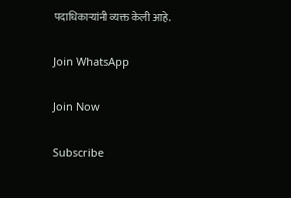पदाधिकाऱ्यांनी व्यक्त केली आहे.

Join WhatsApp

Join Now

Subscribe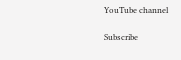YouTube channel

Subscribe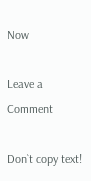Now

Leave a Comment

Don`t copy text!